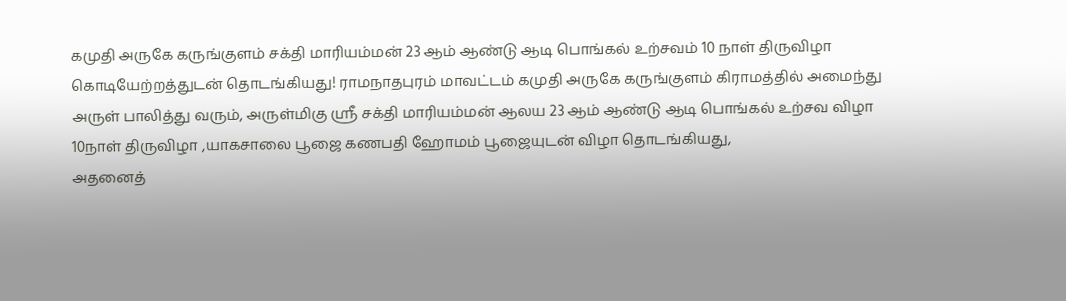கமுதி அருகே கருங்குளம் சக்தி மாரியம்மன் 23 ஆம் ஆண்டு ஆடி பொங்கல் உற்சவம் 10 நாள் திருவிழா கொடியேற்றத்துடன் தொடங்கியது! ராமநாதபுரம் மாவட்டம் கமுதி அருகே கருங்குளம் கிராமத்தில் அமைந்து அருள் பாலித்து வரும், அருள்மிகு ஸ்ரீ சக்தி மாரியம்மன் ஆலய 23 ஆம் ஆண்டு ஆடி பொங்கல் உற்சவ விழா 10நாள் திருவிழா ,யாகசாலை பூஜை கணபதி ஹோமம் பூஜையுடன் விழா தொடங்கியது,
அதனைத்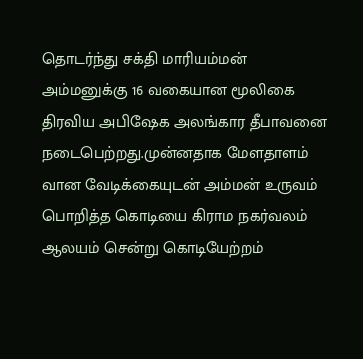தொடர்ந்து சக்தி மாரியம்மன் அம்மனுக்கு 16 வகையான மூலிகை திரவிய அபிஷேக அலங்கார தீபாவனை நடைபெற்றது.முன்னதாக மேளதாளம் வான வேடிக்கையுடன் அம்மன் உருவம் பொறித்த கொடியை கிராம நகர்வலம் ஆலயம் சென்று கொடியேற்றம்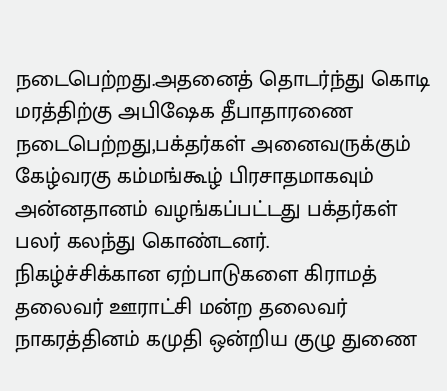நடைபெற்றது.அதனைத் தொடர்ந்து கொடி மரத்திற்கு அபிஷேக தீபாதாரணை நடைபெற்றது,பக்தர்கள் அனைவருக்கும் கேழ்வரகு கம்மங்கூழ் பிரசாதமாகவும் அன்னதானம் வழங்கப்பட்டது பக்தர்கள் பலர் கலந்து கொண்டனர்.
நிகழ்ச்சிக்கான ஏற்பாடுகளை கிராமத் தலைவர் ஊராட்சி மன்ற தலைவர் நாகரத்தினம் கமுதி ஒன்றிய குழு துணை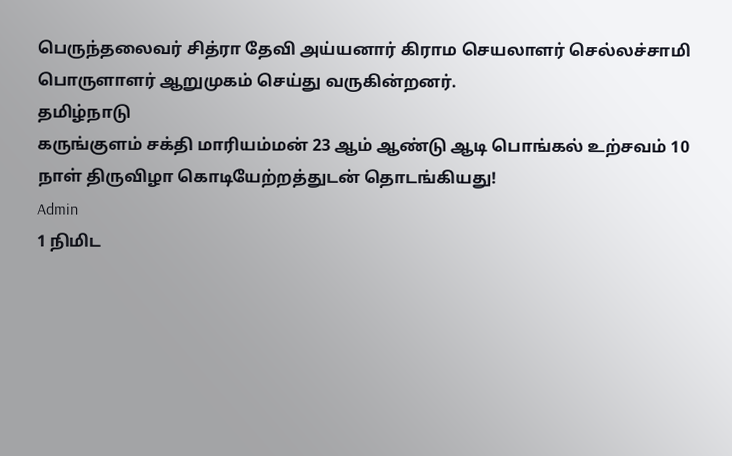பெருந்தலைவர் சித்ரா தேவி அய்யனார் கிராம செயலாளர் செல்லச்சாமி பொருளாளர் ஆறுமுகம் செய்து வருகின்றனர்.
தமிழ்நாடு
கருங்குளம் சக்தி மாரியம்மன் 23 ஆம் ஆண்டு ஆடி பொங்கல் உற்சவம் 10 நாள் திருவிழா கொடியேற்றத்துடன் தொடங்கியது!
Admin
1 நிமிட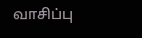வாசிப்பு